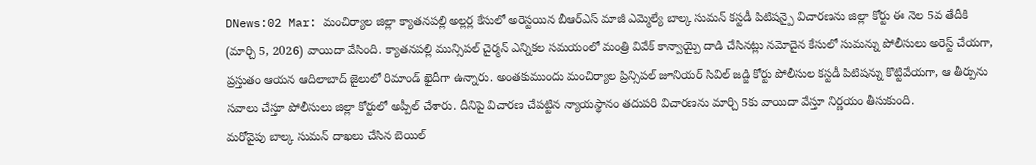DNews:02 Mar: మంచిర్యాల జిల్లా క్యాతనపల్లి అల్లర్ల కేసులో అరెస్టయిన బీఆర్ఎస్ మాజీ ఎమ్మెల్యే బాల్క సుమన్ కస్టడీ పిటిషన్పై విచారణను జిల్లా కోర్టు ఈ నెల 5వ తేదీకి (మార్చి 5, 2026) వాయిదా వేసింది. క్యాతనపల్లి మున్సిపల్ చైర్మన్ ఎన్నికల సమయంలో మంత్రి వివేక్ కాన్వాయ్పై దాడి చేసినట్లు నమోదైన కేసులో సుమన్ను పోలీసులు అరెస్ట్ చేయగా, ప్రస్తుతం ఆయన ఆదిలాబాద్ జైలులో రిమాండ్ ఖైదీగా ఉన్నారు. అంతకుముందు మంచిర్యాల ప్రిన్సిపల్ జూనియర్ సివిల్ జడ్జి కోర్టు పోలీసుల కస్టడీ పిటిషన్ను కొట్టివేయగా, ఆ తీర్పును సవాలు చేస్తూ పోలీసులు జిల్లా కోర్టులో అప్పీల్ చేశారు. దీనిపై విచారణ చేపట్టిన న్యాయస్థానం తదుపరి విచారణను మార్చి 5కు వాయిదా వేస్తూ నిర్ణయం తీసుకుంది.
మరోవైపు బాల్క సుమన్ దాఖలు చేసిన బెయిల్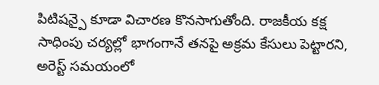పిటిషన్పై కూడా విచారణ కొనసాగుతోంది. రాజకీయ కక్ష సాధింపు చర్యల్లో భాగంగానే తనపై అక్రమ కేసులు పెట్టారని, అరెస్ట్ సమయంలో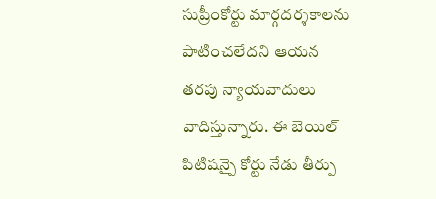సుప్రీంకోర్టు మార్గదర్శకాలను పాటించలేదని ఆయన తరపు న్యాయవాదులు వాదిస్తున్నారు. ఈ బెయిల్ పిటిషన్పై కోర్టు నేడు తీర్పు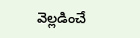వెల్లడించే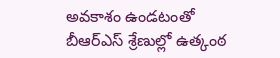అవకాశం ఉండటంతో బీఆర్ఎస్ శ్రేణుల్లో ఉత్కంఠ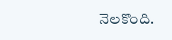నెలకొంది.